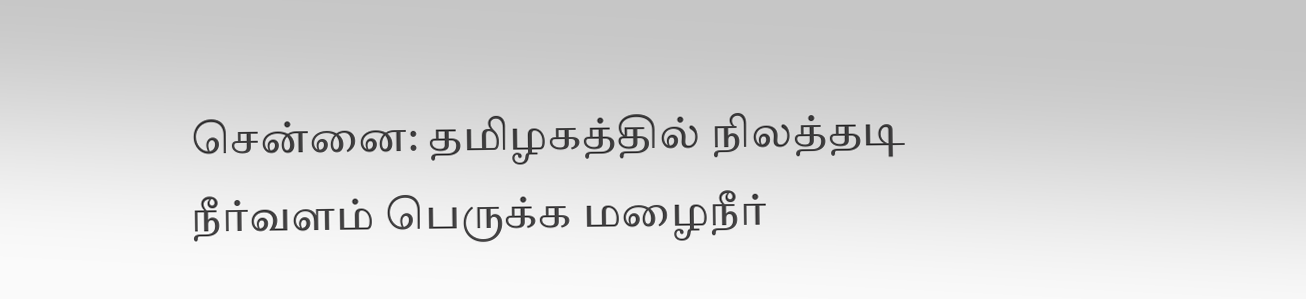சென்னை: தமிழகத்தில் நிலத்தடி நீர்வளம் பெருக்க மழைநீர்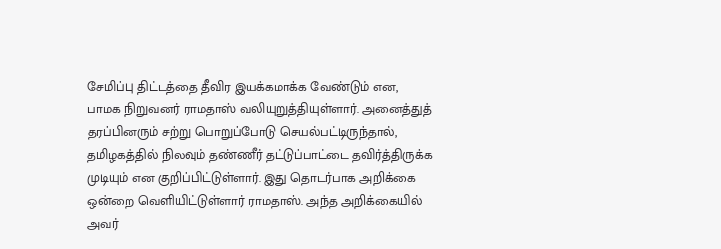சேமிப்பு திட்டத்தை தீவிர இயக்கமாக்க வேண்டும் என, பாமக நிறுவனர் ராமதாஸ் வலியுறுத்தியுள்ளார். அனைத்துத் தரப்பினரும் சற்று பொறுப்போடு செயல்பட்டிருந்தால், தமிழகத்தில் நிலவும் தண்ணீர் தட்டுப்பாட்டை தவிர்த்திருக்க முடியும் என குறிப்பிட்டுள்ளார். இது தொடர்பாக அறிக்கை ஒன்றை வெளியிட்டுள்ளார் ராமதாஸ். அந்த அறிக்கையில் அவர்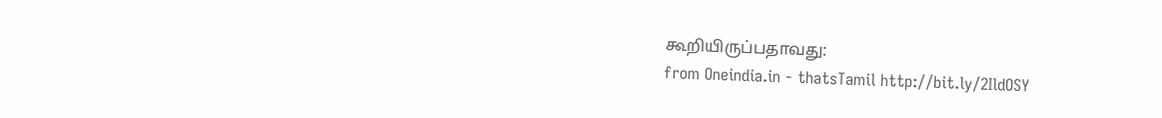கூறியிருப்பதாவது:
from Oneindia.in - thatsTamil http://bit.ly/2IldOSY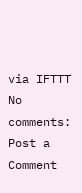via IFTTT
No comments:
Post a Comment